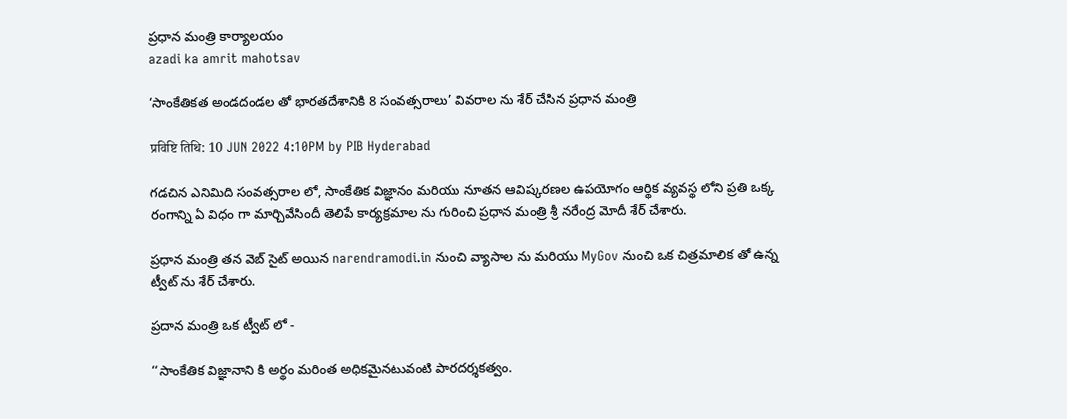ప్రధాన మంత్రి కార్యాలయం
azadi ka amrit mahotsav

‘సాంకేతికత అండదండల తో భారతదేశానికి 8 సంవత్సరాలు’ వివరాల ను శేర్ చేసిన ప్రధాన మంత్రి

प्रविष्टि तिथि: 10 JUN 2022 4:10PM by PIB Hyderabad

గడచిన ఎనిమిది సంవత్సరాల లో, సాంకేతిక విజ్ఞానం మరియు నూతన ఆవిష్కరణల ఉపయోగం ఆర్థిక వ్యవస్థ లోని ప్రతి ఒక్క రంగాన్ని ఏ విధం గా మార్చివేసిందీ తెలిపే కార్యక్రమాల ను గురించి ప్రధాన మంత్రి శ్రీ నరేంద్ర మోదీ శేర్ చేశారు.

ప్రధాన మంత్రి తన వెబ్ సైట్ అయిన narendramodi.in నుంచి వ్యాసాల ను మరియు MyGov నుంచి ఒక చిత్రమాలిక తో ఉన్న ట్వీట్ ను శేర్ చేశారు.

ప్రదాన మంత్రి ఒక ట్వీట్ లో -

‘‘సాంకేతిక విజ్ఞానాని కి అర్థం మరింత అధికమైనటువంటి పారదర్శకత్వం.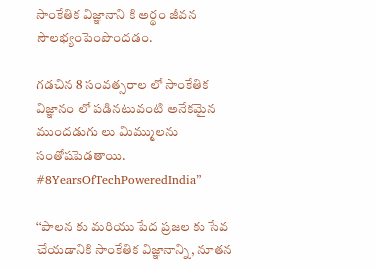సాంకేతిక విజ్ఞానాని కి అర్థం జీవన సౌలభ్యంపెంపొందడం.

గడచిన 8 సంవత్సరాల లో సాంకేతిక విజ్ఞానం లో పడినటువంటి అనేకమైన ముందడుగు లు మిమ్ములను సంతోషపెడతాయి. #8YearsOfTechPoweredIndia”

‘‘పాలన కు మరియు పేద ప్రజల కు సేవ చేయడానికి సాంకేతిక విజ్ఞానాన్ని, నూతన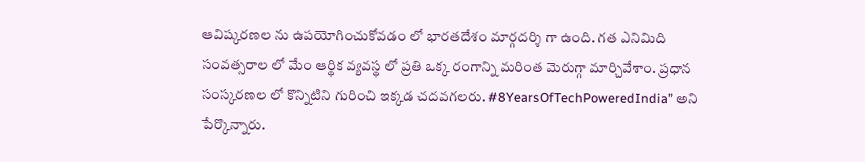ఆవిష్కరణల ను ఉపయోగించుకోవడం లో భారతదేశం మార్గదర్శి గా ఉంది. గత ఎనిమిది సంవత్సరాల లో మేం ఆర్థిక వ్యవస్థ లో ప్రతి ఒక్క రంగాన్ని మరింత మెరుగ్గా మార్చివేశాం. ప్రధాన సంస్కరణల లో కొన్నిటిని గురించి ఇక్కడ చదవగలరు. #8YearsOfTechPoweredIndia” అని పేర్కొన్నారు.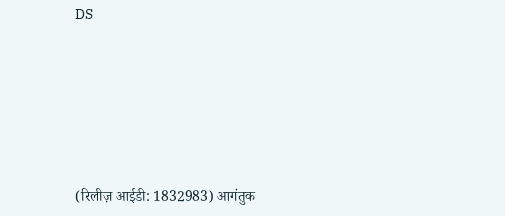DS






(रिलीज़ आईडी: 1832983) आगंतुक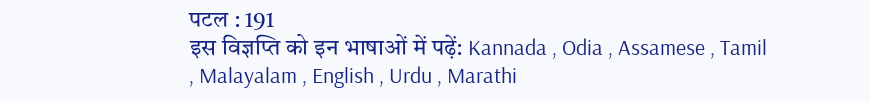पटल : 191
इस विज्ञप्ति को इन भाषाओं में पढ़ें: Kannada , Odia , Assamese , Tamil , Malayalam , English , Urdu , Marathi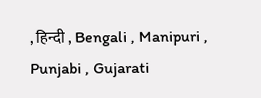, हिन्दी , Bengali , Manipuri , Punjabi , Gujarati